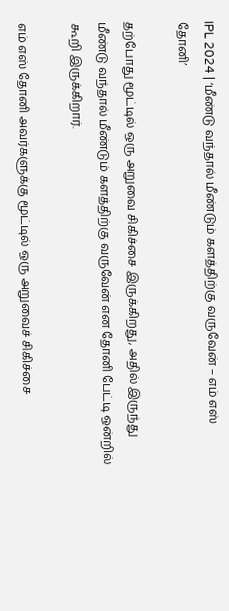IPL 2024 | ‘மீண்டு வந்தால் மீண்டும் களத்திற்கு வருவேன் – எம் எஸ் தோனி’

தற்போது மூட்டில் ஒரு அறுவை சிகிச்சை இருக்கிறது, அதில் இருந்து மீண்டு வந்தால் மீண்டும் களத்திற்கு வருவேன் என தோனி பேட்டி ஒன்றில் கூறி இருக்கிறார்.

எம் எஸ் தோனி அவர்களுக்கு மூட்டில் ஒரு அறுவைச் சிகிச்சை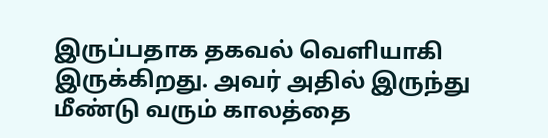இருப்பதாக தகவல் வெளியாகி இருக்கிறது. அவர் அதில் இருந்து மீண்டு வரும் காலத்தை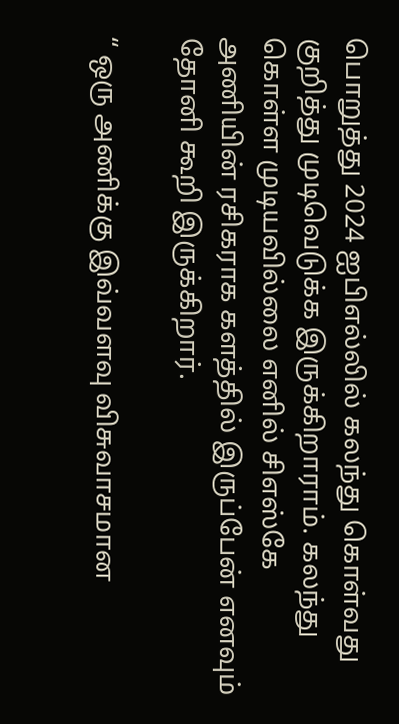பொறுத்து 2024 ஐபிஎல்லில் கலந்து கொள்வது குறித்து முடிவெடுக்க இருக்கிறாராம். கலந்து கொள்ள முடியவில்லை எனில் சிஎஸ்கே அணியின் ரசிகராக களத்தில் இருப்பேன் எனவும் தோனி கூறி இருக்கிறார்.

“ ஒரு அணிக்கு இவ்வளவு விசுவாசமான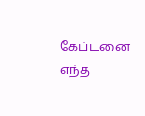கேப்டனை எந்த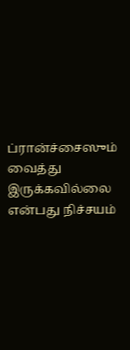ப்ரான்ச்சைஸும் வைத்து இருக்கவில்லை என்பது நிச்சயம்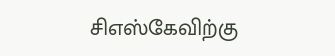சிஎஸ்கேவிற்கு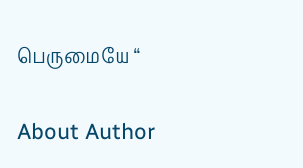பெருமையே “

About Author